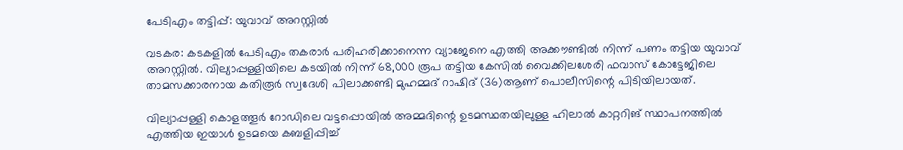പേടിഎം തട്ടിപ്പ്: യുവാവ് അറസ്റ്റില്‍

വടകര: കടകളില്‍ പേടിഎം തകരാര്‍ പരിഹരിക്കാനെന്ന വ്യാജേനെ എത്തി അക്കൗണ്ടില്‍ നിന്ന് പണം തട്ടിയ യുവാവ് അറസ്റ്റില്‍. വില്യാപ്പള്ളിയിലെ കടയില്‍ നിന്ന് 68,000 രൂപ തട്ടിയ കേസില്‍ വൈക്കിലശേരി ഫവാസ് കോട്ടേജിലെ താമസക്കാരനായ കതിരൂര്‍ സ്വദേശി പിലാക്കണ്ടി മുഹമ്മദ് റാഷിദ് (36)ആണ് പൊലീസിന്റെ പിടിയിലായത്.

വില്യാപ്പള്ളി കൊളത്തൂര്‍ റോഡിലെ വട്ടപ്പൊയില്‍ അമ്മദിന്റെ ഉടമസ്ഥതയിലുള്ള ഹിലാല്‍ കാറ്ററിങ് സ്ഥാപനത്തില്‍ എത്തിയ ഇയാള്‍ ഉടമയെ കബളിപ്പിച്ച്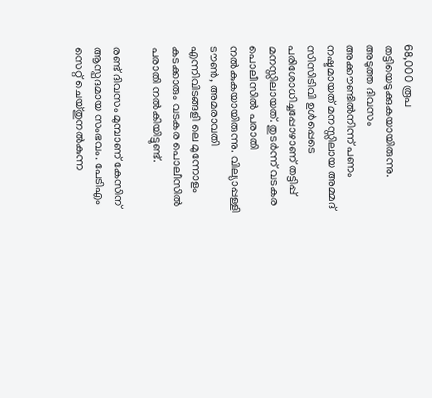68,000 രൂപ തട്ടിയെടുക്കുകയായിരുന്നു. അടുത്ത ദിവസം അക്കൗണ്ടില്‍നിന്ന് പണം നഷ്ടമായത് മനസ്സിലായ അമ്മദ് സിസിടിവി ഉള്‍പ്പെടെ പരിശോധിച്ചപ്പോഴാണ് തട്ടിപ്പ് മനസ്സിലായത്. തുടര്‍ന്ന് വടകര പൊലീസില്‍ പരാതി നല്‍കുകയായിരുന്നു. വില്യാപ്പള്ളി ടൗണ്‍, അമരാവതി എന്നിവിടങ്ങളി ലെ മുന്നോളം കടക്കാരും വടകര പൊലീസില്‍ പരാതി നല്‍കിയിട്ടുണ്ട്.

രണ്ട് ദിവസം മുമ്പാണ് കേസിന് ആസ്പദമായ സംഭവം. പേടിഎം സെറ്റ് ചെയ്തുനല്‍കുന്ന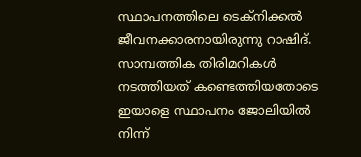സ്ഥാപനത്തിലെ ടെക്‌നിക്കല്‍ ജീവനക്കാരനായിരുന്നു റാഷിദ്. സാമ്പത്തിക തിരിമറികള്‍ നടത്തിയത് കണ്ടെത്തിയതോടെ ഇയാളെ സ്ഥാപനം ജോലിയില്‍ നിന്ന്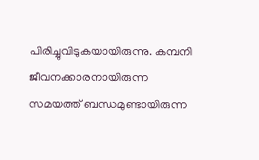പിരിച്ചുവിടുകയായിരുന്നു. കമ്പനി ജീവനക്കാരനായിരുന്ന സമയത്ത് ബന്ധമുണ്ടായിരുന്ന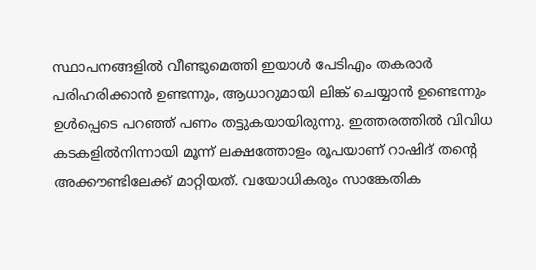സ്ഥാപനങ്ങളില്‍ വീണ്ടുമെത്തി ഇയാള്‍ പേടിഎം തകരാര്‍ പരിഹരിക്കാന്‍ ഉണ്ടന്നും, ആധാറുമായി ലിങ്ക് ചെയ്യാന്‍ ഉണ്ടെന്നും ഉള്‍പ്പെടെ പറഞ്ഞ് പണം തട്ടുകയായിരുന്നു. ഇത്തരത്തില്‍ വിവിധ കടകളില്‍നിന്നായി മൂന്ന് ലക്ഷത്തോളം രൂപയാണ് റാഷിദ് തന്റെ അക്കൗണ്ടിലേക്ക് മാറ്റിയത്. വയോധികരും സാങ്കേതിക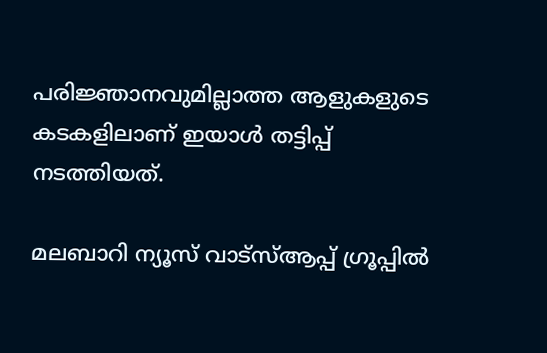പരിജ്ഞാനവുമില്ലാത്ത ആളുകളുടെ കടകളിലാണ് ഇയാള്‍ തട്ടിപ്പ് നടത്തിയത്.

മലബാറി ന്യൂസ് വാട്‌സ്ആപ്പ് ഗ്രൂപ്പില്‍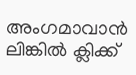അംഗമാവാന്‍
ലിങ്കില്‍ ക്ലിക്ക്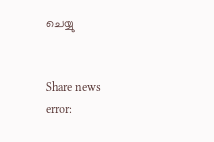ചെയ്യു


Share news
error: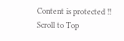Content is protected !!
Scroll to Top